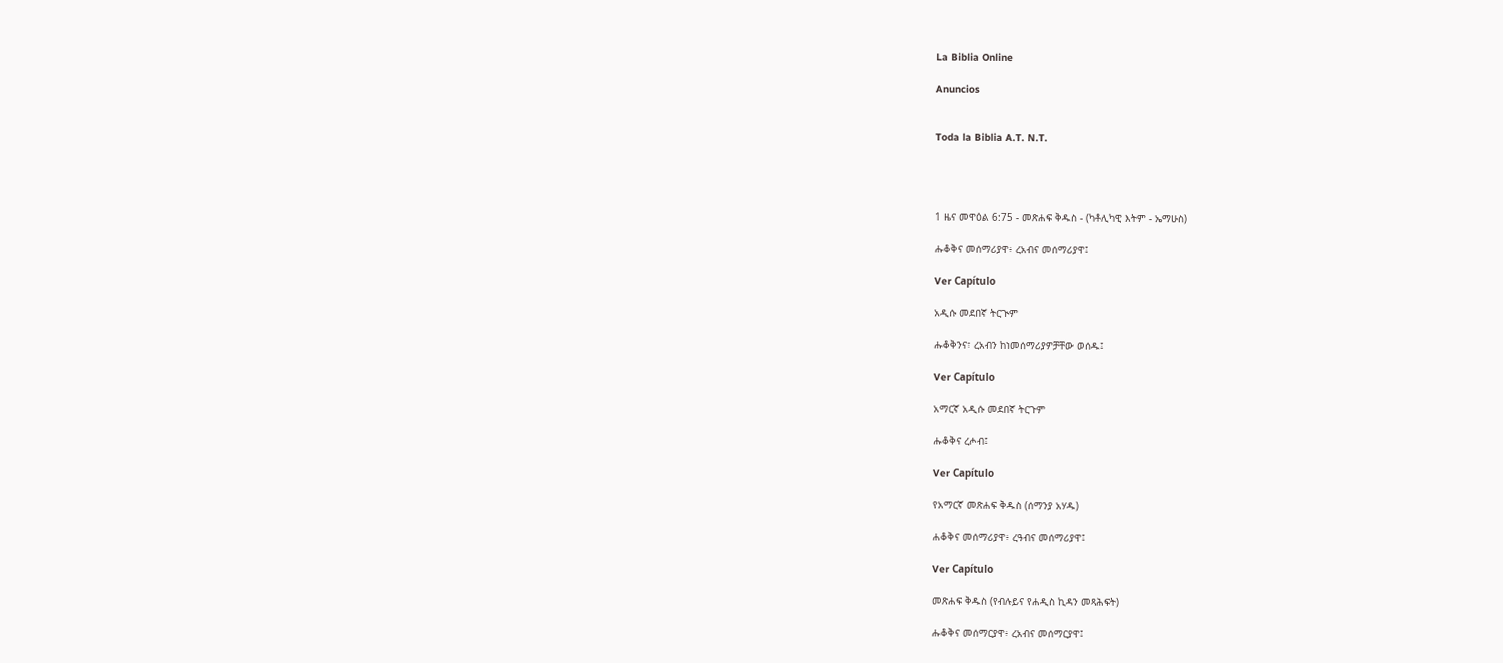La Biblia Online

Anuncios


Toda la Biblia A.T. N.T.




1 ዜና መዋዕል 6:75 - መጽሐፍ ቅዱስ - (ካቶሊካዊ እትም - ኤማሁስ)

ሑቆቅና መሰማሪያዋ፥ ረአብና መሰማሪያዋ፤

Ver Capítulo

አዲሱ መደበኛ ትርጒም

ሑቆቅንና፣ ረአብን ከነመሰማሪያዎቻቸው ወሰዱ፤

Ver Capítulo

አማርኛ አዲሱ መደበኛ ትርጉም

ሑቆቅና ረሖብ፤

Ver Capítulo

የአማርኛ መጽሐፍ ቅዱስ (ሰማንያ አሃዱ)

ሐቆቅና መሰማሪያዋ፥ ረዓብና መሰማሪያዋ፤

Ver Capítulo

መጽሐፍ ቅዱስ (የብሉይና የሐዲስ ኪዳን መጻሕፍት)

ሑቆቅና መሰማርያዋ፥ ረአብና መሰማርያዋ፤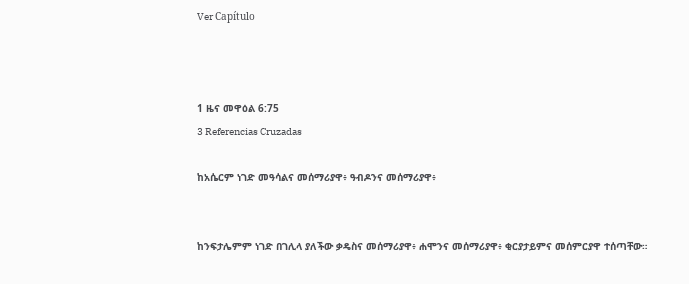Ver Capítulo



1 ዜና መዋዕል 6:75
3 Referencias Cruzadas

ከአሴርም ነገድ መዓሳልና መሰማሪያዋ፥ ዓብዶንና መሰማሪያዋ፥


ከንፍታሌምም ነገድ በገሊላ ያለችው ቃዴስና መሰማሪያዋ፥ ሐሞንና መሰማሪያዋ፥ ቂርያታይምና መሰምርያዋ ተሰጣቸው።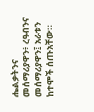ሔልቃትንና መሰማሪያዋን፥ ረዓብንና መሰማሪያዋን፤ አራቱን ከተሞች ሰጡአቸው።